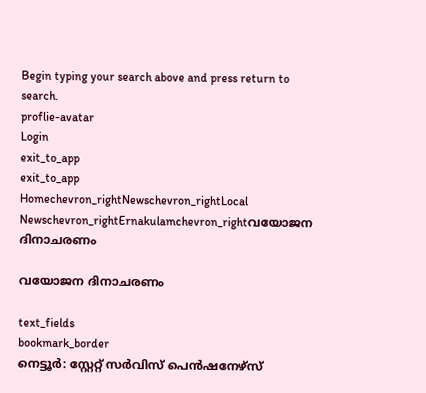Begin typing your search above and press return to search.
proflie-avatar
Login
exit_to_app
exit_to_app
Homechevron_rightNewschevron_rightLocal Newschevron_rightErnakulamchevron_rightവയോജന ദിനാചരണം

വയോജന ദിനാചരണം

text_fields
bookmark_border
നെട്ടൂർ: സ്റ്റേറ്റ് സർവിസ് പെൻഷനേഴ്സ്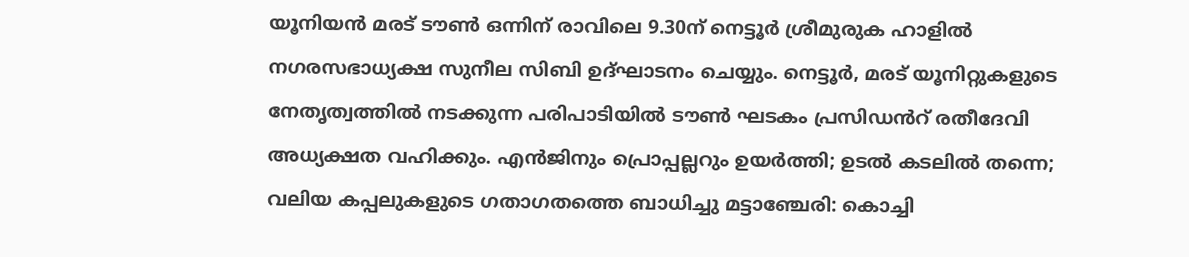യൂനിയൻ മരട് ടൗൺ ഒന്നിന് രാവിലെ 9.30ന് നെട്ടൂർ ശ്രീമുരുക ഹാളിൽ നഗരസഭാധ്യക്ഷ സുനീല സിബി ഉദ്ഘാടനം ചെയ്യും. നെട്ടൂർ, മരട് യൂനിറ്റുകളുടെ നേതൃത്വത്തിൽ നടക്കുന്ന പരിപാടിയിൽ ടൗൺ ഘടകം പ്രസിഡൻറ് രതീദേവി അധ്യക്ഷത വഹിക്കും. എൻജിനും പ്രൊപ്പല്ലറും ഉയർത്തി; ഉടൽ കടലിൽ തന്നെ; വലിയ കപ്പലുകളുടെ ഗതാഗതത്തെ ബാധിച്ചു മട്ടാഞ്ചേരി: കൊച്ചി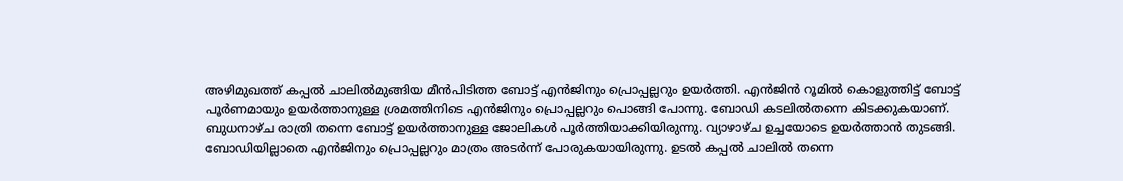അഴിമുഖത്ത് കപ്പൽ ചാലിൽമുങ്ങിയ മീൻപിടിത്ത ബോട്ട് എൻജിനും പ്രൊപ്പല്ലറും ഉയര്‍ത്തി. എൻജിന്‍ റൂമില്‍ കൊളുത്തിട്ട് ബോട്ട് പൂർണമായും ഉയര്‍ത്താനുള്ള ശ്രമത്തിനിടെ എൻജിനും പ്രൊപ്പല്ലറും പൊങ്ങി പോന്നു. ബോഡി കടലിൽതന്നെ കിടക്കുകയാണ്. ബുധനാഴ്ച രാത്രി തന്നെ ബോട്ട് ഉയർത്താനുള്ള ജോലികള്‍ പൂര്‍ത്തിയാക്കിയിരുന്നു. വ്യാഴാഴ്ച ഉച്ചയോടെ ഉയര്‍ത്താൻ തുടങ്ങി. ബോഡിയില്ലാതെ എൻജിനും പ്രൊപ്പല്ലറും മാത്രം അടർന്ന് പോരുകയായിരുന്നു. ഉടൽ കപ്പൽ ചാലിൽ തന്നെ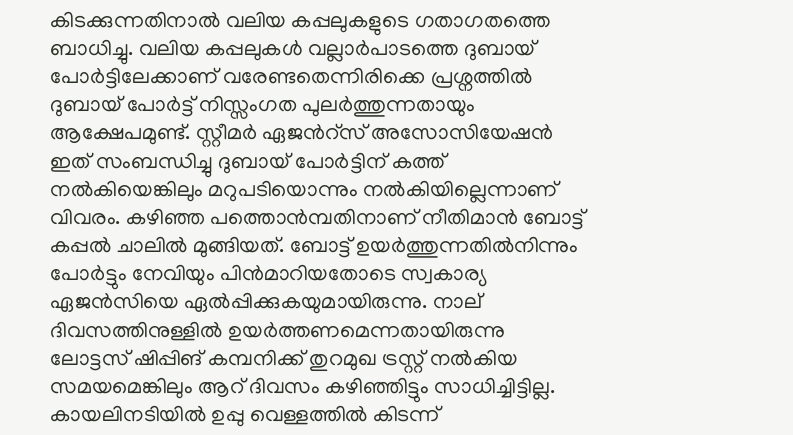കിടക്കുന്നതിനാല്‍ വലിയ കപ്പലുകളുടെ ഗതാഗതത്തെ ബാധിച്ചു. വലിയ കപ്പലുകള്‍ വല്ലാർപാടത്തെ ദുബായ് പോര്‍ട്ടിലേക്കാണ് വരേണ്ടതെന്നിരിക്കെ പ്രശ്നത്തില്‍ ദുബായ് പോര്‍ട്ട് നിസ്സംഗത പുലര്‍ത്തുന്നതായും ആക്ഷേപമുണ്ട്. സ്റ്റീമര്‍ ഏജൻറ്സ് അസോസിയേഷന്‍ ഇത് സംബന്ധിച്ചു ദുബായ് പോര്‍ട്ടിന് കത്ത് നല്‍കിയെങ്കിലും മറുപടിയൊന്നും നല്‍കിയില്ലെന്നാണ് വിവരം. കഴിഞ്ഞ പത്തൊൻമ്പതിനാണ് നീതിമാന്‍ ബോട്ട് കപ്പല്‍ ചാലില്‍ മുങ്ങിയത്. ബോട്ട് ഉയര്‍ത്തുന്നതിൽനിന്നും പോര്‍ട്ടും നേവിയും പിന്‍മാറിയതോടെ സ്വകാര്യ ഏജന്‍സിയെ ഏല്‍പ്പിക്കുകയുമായിരുന്നു. നാല് ദിവസത്തിനുള്ളിൽ ഉയർത്തണമെന്നതായിരുന്നു ലോട്ടസ് ഷിപ്പിങ് കമ്പനിക്ക് തുറമുഖ ട്രസ്റ്റ് നൽകിയ സമയമെങ്കിലും ആറ് ദിവസം കഴിഞ്ഞിട്ടും സാധിച്ചിട്ടില്ല. കായലിനടിയിൽ ഉപ്പു വെള്ളത്തിൽ കിടന്ന്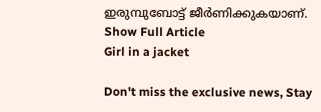ഇരുമ്പുബോട്ട് ജീർണിക്കുകയാണ്.
Show Full Article
Girl in a jacket

Don't miss the exclusive news, Stay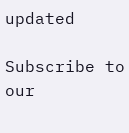updated

Subscribe to our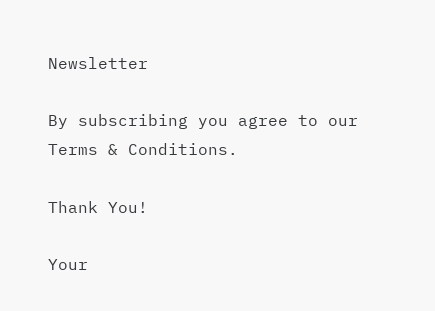Newsletter

By subscribing you agree to our Terms & Conditions.

Thank You!

Your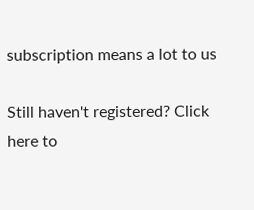subscription means a lot to us

Still haven't registered? Click here to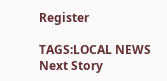Register

TAGS:LOCAL NEWS
Next Story